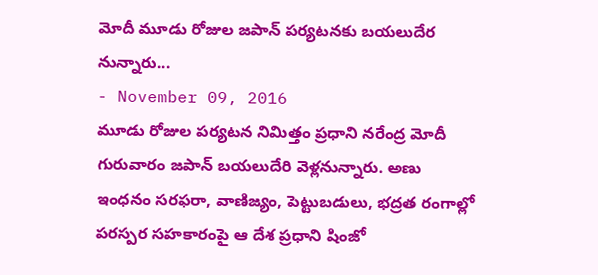మోదీ మూడు రోజుల జపాన్ పర్యటనకు బయలుదేర నున్నారు...
- November 09, 2016
మూడు రోజుల పర్యటన నిమిత్తం ప్రధాని నరేంద్ర మోదీ గురువారం జపాన్ బయలుదేరి వెళ్లనున్నారు. అణు ఇంధనం సరఫరా, వాణిజ్యం, పెట్టుబడులు, భద్రత రంగాల్లో పరస్పర సహకారంపై ఆ దేశ ప్రధాని షింజో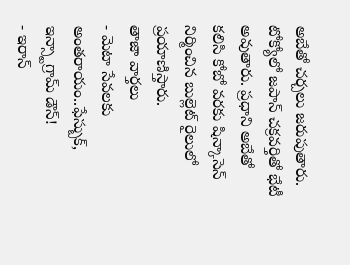అబేతో చర్చలు జరుపుతారు. టోక్యోలో జపాన్ చక్రవర్తితో భేటీ అవుతారు. ప్రధాని అబేతో కలిసి కోబో వరకు షిన్కాసెన్ నిర్మించిన బుల్లెట్ రైలులో ప్రయాణిస్తారు.
తాజా వార్తలు
- మెటా సేవలకు అంతరాయం..ఫేస్బుక్, ఇన్స్టాగ్రామ్ డౌన్!
- ఇరాన్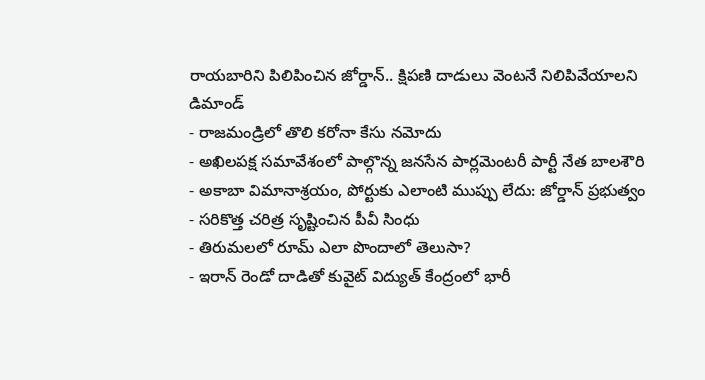రాయబారిని పిలిపించిన జోర్డాన్.. క్షిపణి దాడులు వెంటనే నిలిపివేయాలని డిమాండ్
- రాజమండ్రిలో తొలి కరోనా కేసు నమోదు
- అఖిలపక్ష సమావేశంలో పాల్గొన్న జనసేన పార్లమెంటరీ పార్టీ నేత బాలశౌరి
- అకాబా విమానాశ్రయం, పోర్టుకు ఎలాంటి ముప్పు లేదు: జోర్డాన్ ప్రభుత్వం
- సరికొత్త చరిత్ర సృష్టించిన పీవీ సింధు
- తిరుమలలో రూమ్ ఎలా పొందాలో తెలుసా?
- ఇరాన్ రెండో దాడితో కువైట్ విద్యుత్ కేంద్రంలో భారీ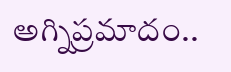అగ్నిప్రమాదం..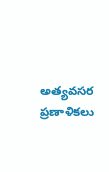అత్యవసర ప్రణాళికలు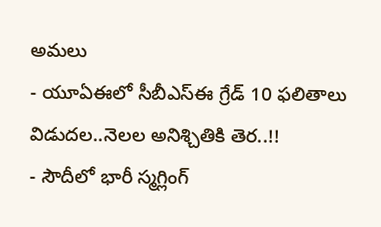అమలు
- యూఏఈలో సీబీఎస్ఈ గ్రేడ్ 10 ఫలితాలు విడుదల..నెలల అనిశ్చితికి తెర..!!
- సౌదీలో భారీ స్మగ్లింగ్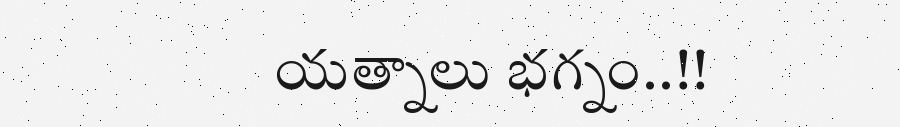యత్నాలు భగ్నం..!!